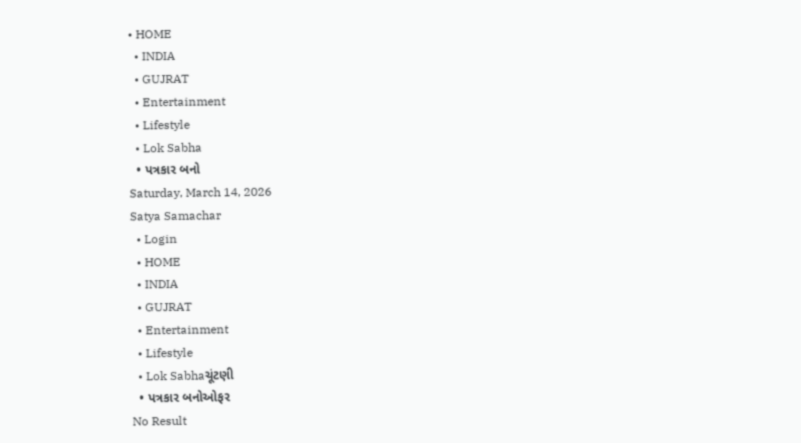• HOME
  • INDIA
  • GUJRAT
  • Entertainment
  • Lifestyle
  • Lok Sabha
  • પત્રકાર બનો
Saturday, March 14, 2026
Satya Samachar
  • Login
  • HOME
  • INDIA
  • GUJRAT
  • Entertainment
  • Lifestyle
  • Lok Sabhaચૂંટણી
  • પત્રકાર બનોઓફર
No Result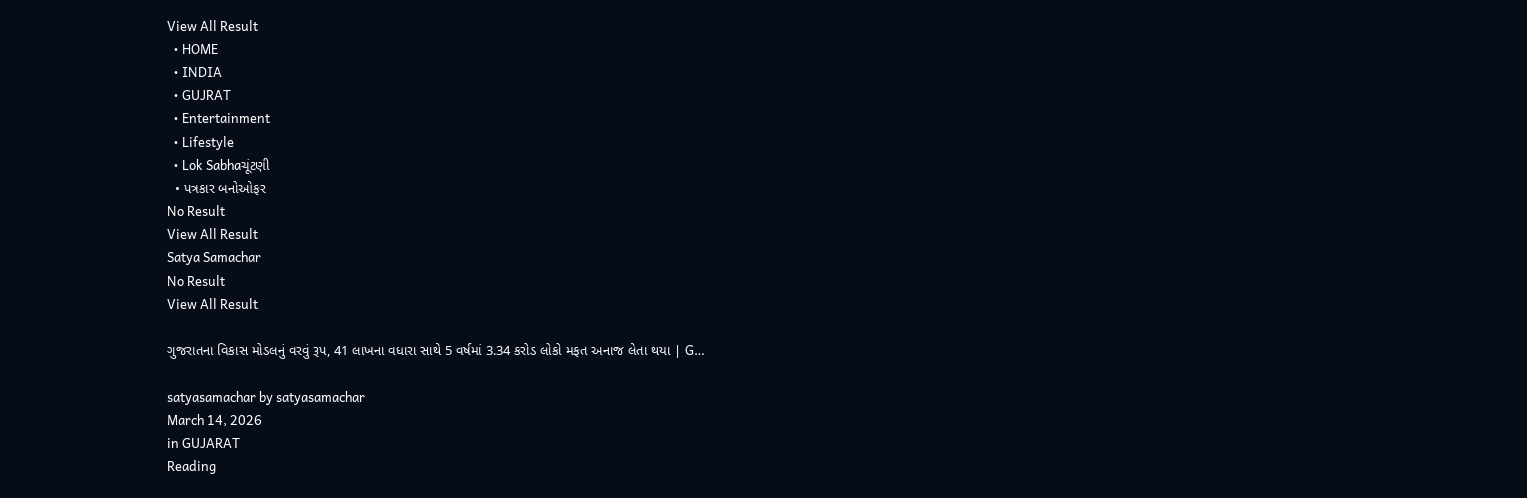View All Result
  • HOME
  • INDIA
  • GUJRAT
  • Entertainment
  • Lifestyle
  • Lok Sabhaચૂંટણી
  • પત્રકાર બનોઓફર
No Result
View All Result
Satya Samachar
No Result
View All Result

ગુજરાતના વિકાસ મોડલનું વરવું રૂપ, 41 લાખના વધારા સાથે 5 વર્ષમાં 3.34 કરોડ લોકો મફત અનાજ લેતા થયા | G…

satyasamachar by satyasamachar
March 14, 2026
in GUJARAT
Reading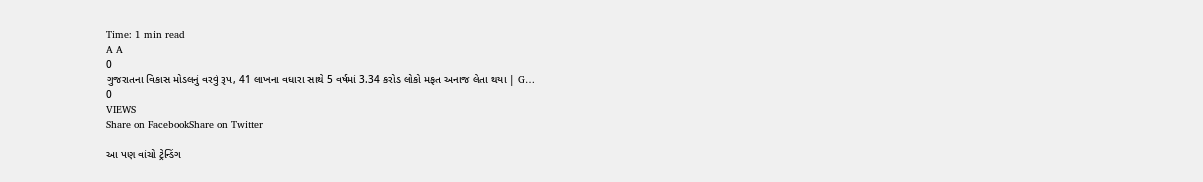Time: 1 min read
A A
0
ગુજરાતના વિકાસ મોડલનું વરવું રૂપ, 41 લાખના વધારા સાથે 5 વર્ષમાં 3.34 કરોડ લોકો મફત અનાજ લેતા થયા | G…
0
VIEWS
Share on FacebookShare on Twitter

આ પણ વાંચો ટ્રેન્ડિંગ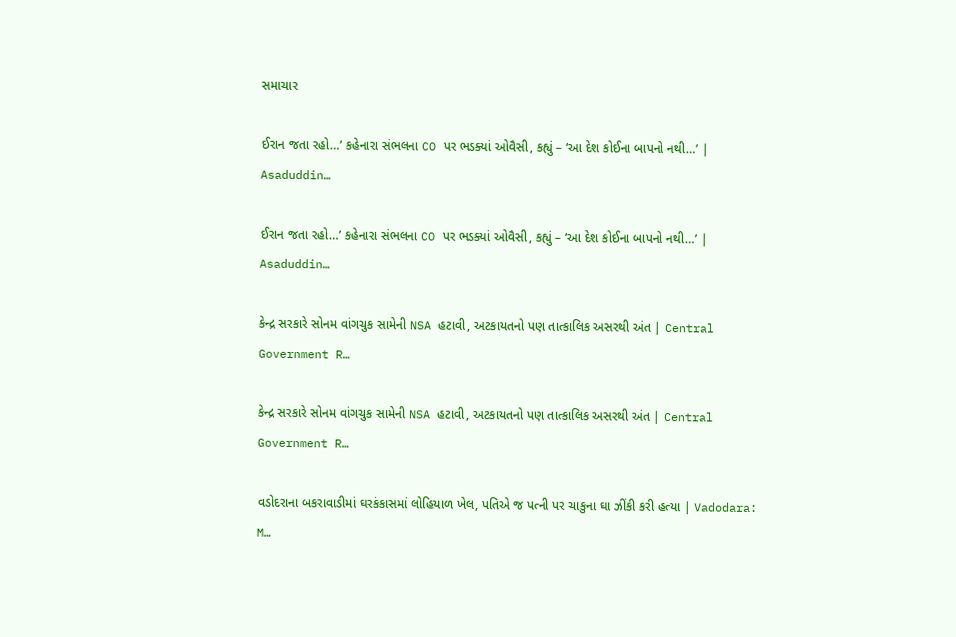સમાચાર

ઈરાન જતા રહો…’ કહેનારા સંભલના CO પર ભડક્યાં ઓવૈસી, કહ્યું – ‘આ દેશ કોઈના બાપનો નથી…’ | Asaduddin…

ઈરાન જતા રહો…’ કહેનારા સંભલના CO પર ભડક્યાં ઓવૈસી, કહ્યું – ‘આ દેશ કોઈના બાપનો નથી…’ | Asaduddin…

કેન્દ્ર સરકારે સોનમ વાંગચુક સામેની NSA હટાવી, અટકાયતનો પણ તાત્કાલિક અસરથી અંત | Central Government R…

કેન્દ્ર સરકારે સોનમ વાંગચુક સામેની NSA હટાવી, અટકાયતનો પણ તાત્કાલિક અસરથી અંત | Central Government R…

વડોદરાના બકરાવાડીમાં ઘરકંકાસમાં લોહિયાળ ખેલ, પતિએ જ પત્ની પર ચાકુના ઘા ઝીંકી કરી હત્યા | Vadodara: M…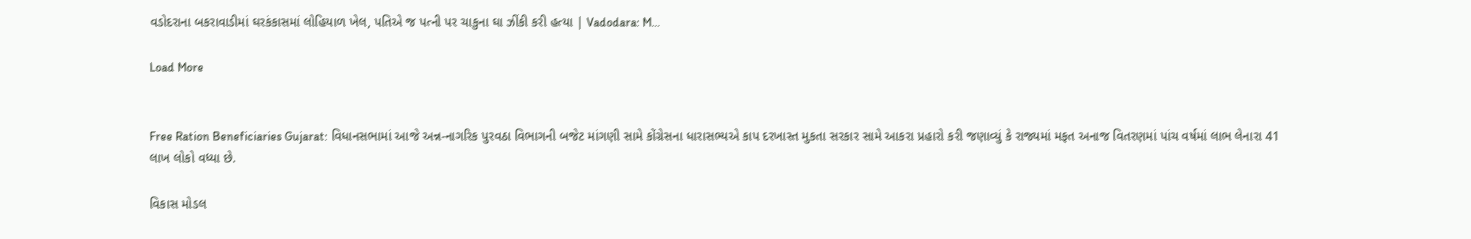વડોદરાના બકરાવાડીમાં ઘરકંકાસમાં લોહિયાળ ખેલ, પતિએ જ પત્ની પર ચાકુના ઘા ઝીંકી કરી હત્યા | Vadodara: M…

Load More


Free Ration Beneficiaries Gujarat: વિધાનસભામાં આજે અન્ન-નાગરિક પુરવઠા વિભાગની બજેટ માંગણી સામે કોંગ્રેસના ધારાસભ્યએ કાપ દરખાસ્ત મુકતા સરકાર સામે આકરા પ્રહારો કરી જણાવ્યું કે રાજ્યમાં મફત અનાજ વિતરણમાં પાંચ વર્ષમાં લાભ લેનારા 41 લાખ લોકો વધ્યા છે.

વિકાસ મોડલ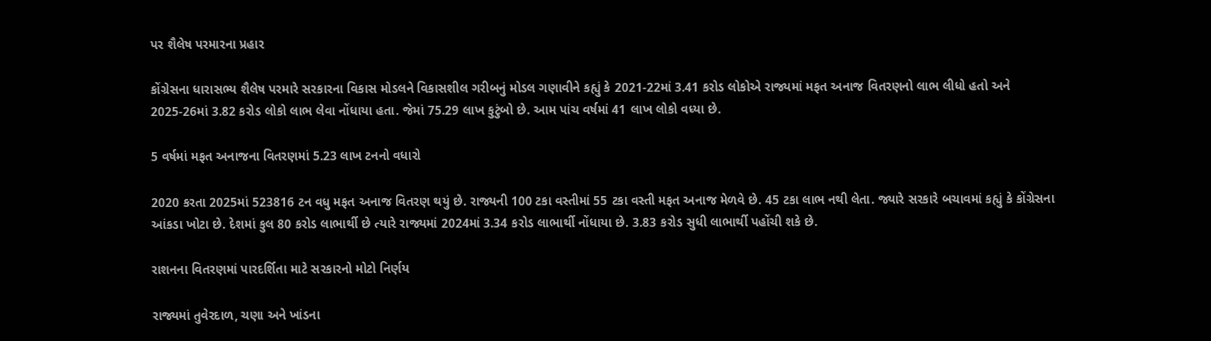પર શૈલેષ પરમારના પ્રહાર

કોંગ્રેસના ધારાસભ્ય શૈલેષ પરમારે સરકારના વિકાસ મોડલને વિકાસશીલ ગરીબનું મોડલ ગણાવીને કહ્યું કે 2021-22માં 3.41 કરોડ લોકોએ રાજ્યમાં મફત અનાજ વિતરણનો લાભ લીધો હતો અને 2025-26માં 3.82 કરોડ લોકો લાભ લેવા નોંધાયા હતા. જેમાં 75.29 લાખ કુટુંબો છે. આમ પાંચ વર્ષમાં 41 લાખ લોકો વધ્યા છે.

5 વર્ષમાં મફત અનાજના વિતરણમાં 5.23 લાખ ટનનો વધારો

2020 કરતા 2025માં 523816 ટન વધુ મફત અનાજ વિતરણ થયું છે. રાજ્યની 100 ટકા વસ્તીમાં 55 ટકા વસ્તી મફત અનાજ મેળવે છે. 45 ટકા લાભ નથી લેતા. જ્યારે સરકારે બચાવમાં કહ્યું કે કોંગ્રેસના આંકડા ખોટા છે. દેશમાં કુલ 80 કરોડ લાભાર્થી છે ત્યારે રાજ્યમાં 2024માં 3.34 કરોડ લાભાર્થી નોંધાયા છે. 3.83 કરોડ સુધી લાભાર્થી પહોંચી શકે છે.

રાશનના વિતરણમાં પારદર્શિતા માટે સરકારનો મોટો નિર્ણય

રાજ્યમાં તુવેરદાળ, ચણા અને ખાંડના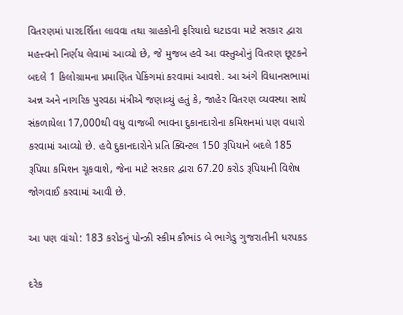વિતરણમાં પારદર્શિતા લાવવા તથા ગ્રાહકોની ફરિયાદો ઘટાડવા માટે સરકાર દ્વારા મહત્ત્વનો નિર્ણય લેવામાં આવ્યો છે, જે મુજબ હવે આ વસ્તુઓનું વિતરણ છૂટકને બદલે 1 કિલોગ્રામના પ્રમાણિત પેકિંગમાં કરવામાં આવશે. આ અંગે વિધાનસભામાં અન્ન અને નાગરિક પુરવઠા મંત્રીએ જણાવ્યું હતું કે, જાહેર વિતરણ વ્યવસ્થા સાથે સંકળાયેલા 17,000થી વધુ વાજબી ભાવના દુકાનદારોના કમિશનમાં પણ વધારો કરવામાં આવ્યો છે. હવે દુકાનદારોને પ્રતિ ક્વિન્ટલ 150 રૂપિયાને બદલે 185 રૂપિયા કમિશન ચૂકવાશે, જેના માટે સરકાર દ્વારા 67.20 કરોડ રૂપિયાની વિશેષ જોગવાઈ કરવામાં આવી છે.

આ પણ વાંચો: 183 કરોડનું પોન્ઝી સ્કીમ કૌભાંડ બે ભાગેડુ ગુજરાતીની ધરપકડ

દરેક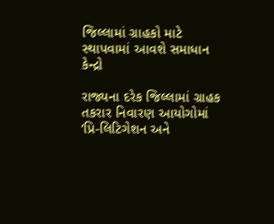જિલ્લામાં ગ્રાહકો માટે સ્થાપવામાં આવશે સમાધાન કેન્દ્રો

રાજ્યના દરેક જિલ્લામાં ગ્રાહક તકરાર નિવારણ આયોગોમાં ‘પ્રિ-લિટિગેશન અને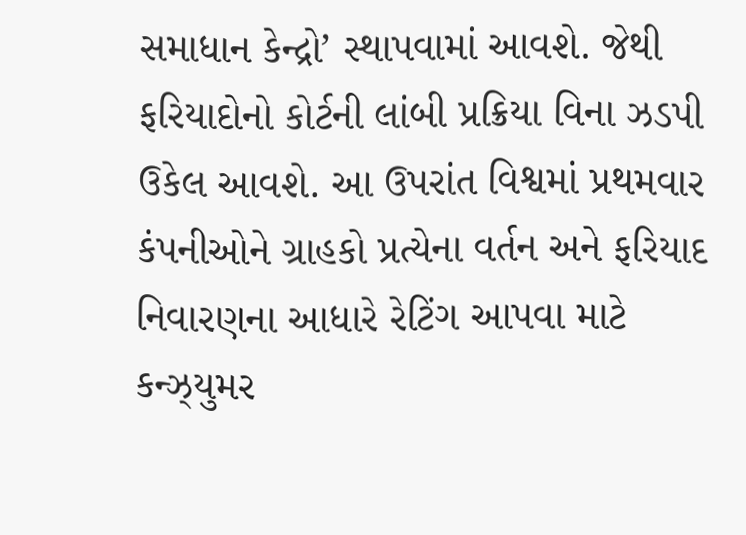સમાધાન કેન્દ્રો’ સ્થાપવામાં આવશે. જેથી ફરિયાદોનો કોર્ટની લાંબી પ્રક્રિયા વિના ઝડપી ઉકેલ આવશે. આ ઉપરાંત વિશ્વમાં પ્રથમવાર કંપનીઓને ગ્રાહકો પ્રત્યેના વર્તન અને ફરિયાદ નિવારણના આધારે રેટિંગ આપવા માટે કન્ઝ્યુમર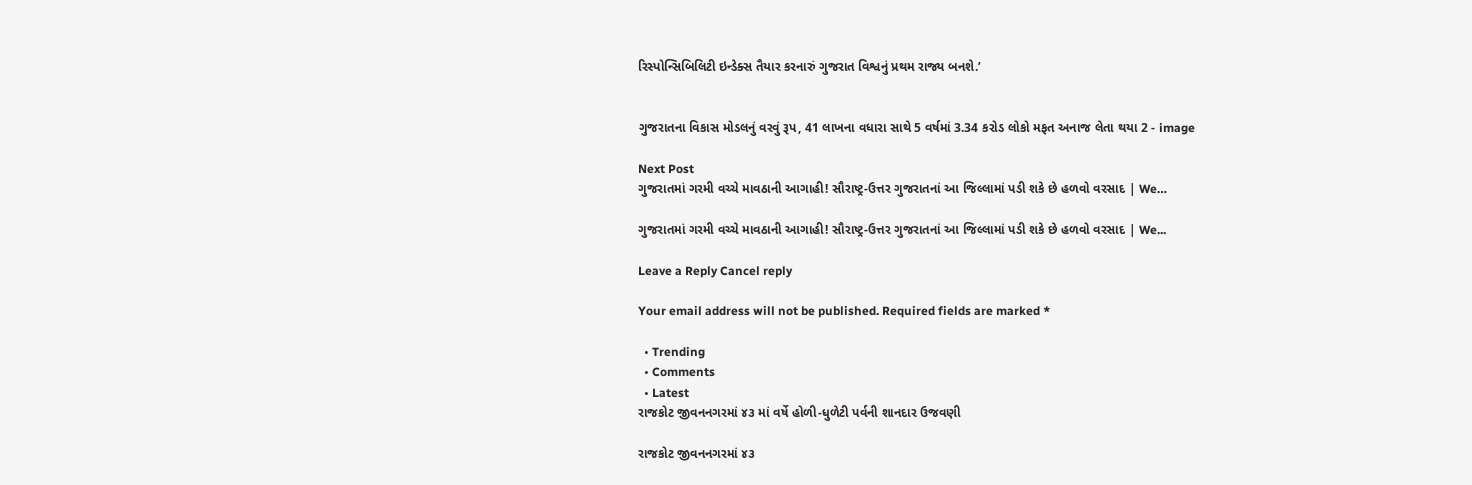રિસ્પોન્સિબિલિટી ઇન્ડેક્સ તૈયાર કરનારું ગુજરાત વિશ્વનું પ્રથમ રાજ્ય બનશે.’


ગુજરાતના વિકાસ મોડલનું વરવું રૂપ, 41 લાખના વધારા સાથે 5 વર્ષમાં 3.34 કરોડ લોકો મફત અનાજ લેતા થયા 2 - image

Next Post
ગુજરાતમાં ગરમી વચ્ચે માવઠાની આગાહી! સૌરાષ્ટ્ર-ઉત્તર ગુજરાતનાં આ જિલ્લામાં પડી શકે છે હળવો વરસાદ | We…

ગુજરાતમાં ગરમી વચ્ચે માવઠાની આગાહી! સૌરાષ્ટ્ર-ઉત્તર ગુજરાતનાં આ જિલ્લામાં પડી શકે છે હળવો વરસાદ | We...

Leave a Reply Cancel reply

Your email address will not be published. Required fields are marked *

  • Trending
  • Comments
  • Latest
રાજકોટ જીવનનગરમાં ૪૩ માં વર્ષે હોળી-ધુળેટી પર્વની શાનદાર ઉજવણી

રાજકોટ જીવનનગરમાં ૪૩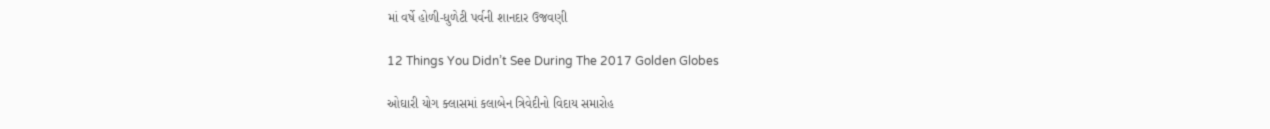માં વર્ષે હોળી-ધુળેટી પર્વની શાનદાર ઉજવણી

12 Things You Didn’t See During The 2017 Golden Globes

ઓઘારી યોગ ક્લાસમાં કલાબેન ત્રિવેદીનો વિદાય સમારોહ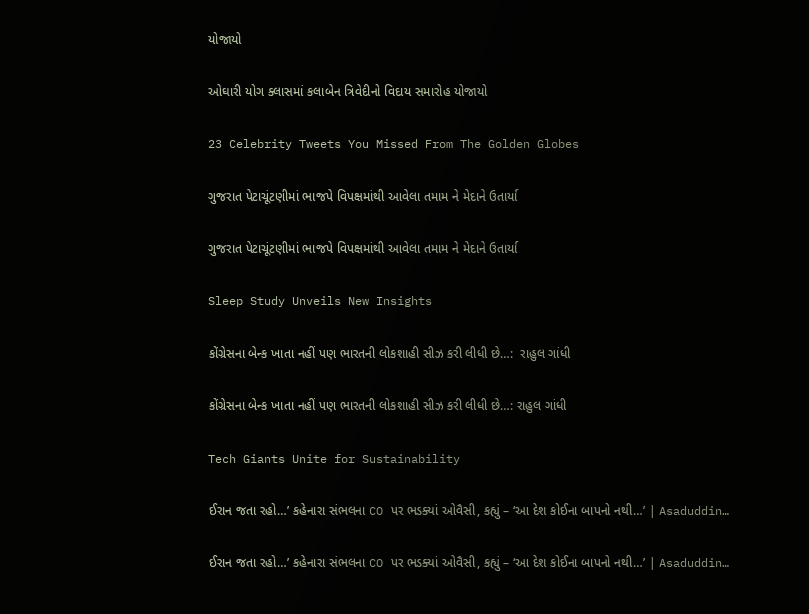યોજાયો

ઓઘારી યોગ ક્લાસમાં કલાબેન ત્રિવેદીનો વિદાય સમારોહ યોજાયો

23 Celebrity Tweets You Missed From The Golden Globes

ગુજરાત પેટાચૂંટણીમાં ભાજપે વિપક્ષમાંથી આવેલા તમામ ને મેદાને ઉતાર્યા

ગુજરાત પેટાચૂંટણીમાં ભાજપે વિપક્ષમાંથી આવેલા તમામ ને મેદાને ઉતાર્યા

Sleep Study Unveils New Insights

કોંગ્રેસના બેન્ક ખાતા નહીં પણ ભારતની લોકશાહી સીઝ કરી લીધી છે…:  રાહુલ ગાંધી

કોંગ્રેસના બેન્ક ખાતા નહીં પણ ભારતની લોકશાહી સીઝ કરી લીધી છે…: રાહુલ ગાંધી

Tech Giants Unite for Sustainability

ઈરાન જતા રહો…’ કહેનારા સંભલના CO પર ભડક્યાં ઓવૈસી, કહ્યું – ‘આ દેશ કોઈના બાપનો નથી…’ | Asaduddin…

ઈરાન જતા રહો…’ કહેનારા સંભલના CO પર ભડક્યાં ઓવૈસી, કહ્યું – ‘આ દેશ કોઈના બાપનો નથી…’ | Asaduddin…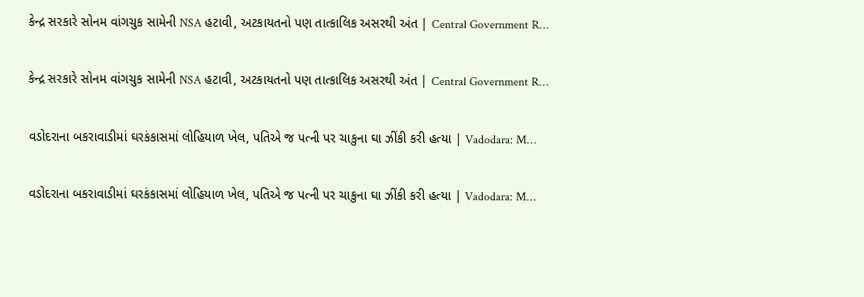કેન્દ્ર સરકારે સોનમ વાંગચુક સામેની NSA હટાવી, અટકાયતનો પણ તાત્કાલિક અસરથી અંત | Central Government R…

કેન્દ્ર સરકારે સોનમ વાંગચુક સામેની NSA હટાવી, અટકાયતનો પણ તાત્કાલિક અસરથી અંત | Central Government R…

વડોદરાના બકરાવાડીમાં ઘરકંકાસમાં લોહિયાળ ખેલ, પતિએ જ પત્ની પર ચાકુના ઘા ઝીંકી કરી હત્યા | Vadodara: M…

વડોદરાના બકરાવાડીમાં ઘરકંકાસમાં લોહિયાળ ખેલ, પતિએ જ પત્ની પર ચાકુના ઘા ઝીંકી કરી હત્યા | Vadodara: M…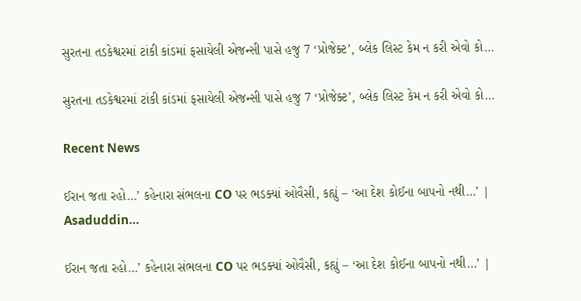સુરતના તડકેશ્વરમાં ટાંકી કાંડમાં ફસાયેલી એજન્સી પાસે હજુ 7 ‘પ્રોજેક્ટ’, બ્લેક લિસ્ટ કેમ ન કરી એવો કો…

સુરતના તડકેશ્વરમાં ટાંકી કાંડમાં ફસાયેલી એજન્સી પાસે હજુ 7 ‘પ્રોજેક્ટ’, બ્લેક લિસ્ટ કેમ ન કરી એવો કો…

Recent News

ઈરાન જતા રહો…’ કહેનારા સંભલના CO પર ભડક્યાં ઓવૈસી, કહ્યું – ‘આ દેશ કોઈના બાપનો નથી…’ | Asaduddin…

ઈરાન જતા રહો…’ કહેનારા સંભલના CO પર ભડક્યાં ઓવૈસી, કહ્યું – ‘આ દેશ કોઈના બાપનો નથી…’ |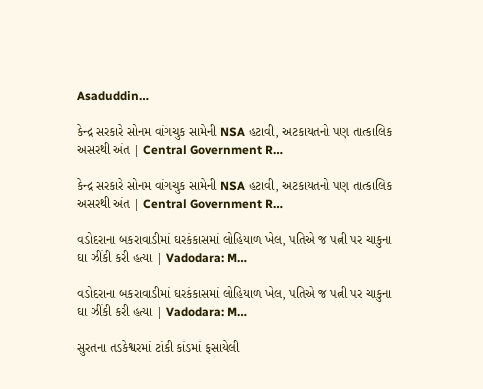Asaduddin…

કેન્દ્ર સરકારે સોનમ વાંગચુક સામેની NSA હટાવી, અટકાયતનો પણ તાત્કાલિક અસરથી અંત | Central Government R…

કેન્દ્ર સરકારે સોનમ વાંગચુક સામેની NSA હટાવી, અટકાયતનો પણ તાત્કાલિક અસરથી અંત | Central Government R…

વડોદરાના બકરાવાડીમાં ઘરકંકાસમાં લોહિયાળ ખેલ, પતિએ જ પત્ની પર ચાકુના ઘા ઝીંકી કરી હત્યા | Vadodara: M…

વડોદરાના બકરાવાડીમાં ઘરકંકાસમાં લોહિયાળ ખેલ, પતિએ જ પત્ની પર ચાકુના ઘા ઝીંકી કરી હત્યા | Vadodara: M…

સુરતના તડકેશ્વરમાં ટાંકી કાંડમાં ફસાયેલી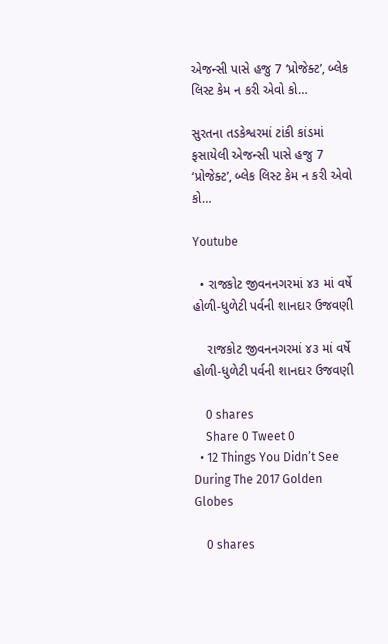એજન્સી પાસે હજુ 7 ‘પ્રોજેક્ટ’, બ્લેક લિસ્ટ કેમ ન કરી એવો કો…

સુરતના તડકેશ્વરમાં ટાંકી કાંડમાં ફસાયેલી એજન્સી પાસે હજુ 7 ‘પ્રોજેક્ટ’, બ્લેક લિસ્ટ કેમ ન કરી એવો કો…

Youtube

  • રાજકોટ જીવનનગરમાં ૪૩ માં વર્ષે હોળી-ધુળેટી પર્વની શાનદાર ઉજવણી

    રાજકોટ જીવનનગરમાં ૪૩ માં વર્ષે હોળી-ધુળેટી પર્વની શાનદાર ઉજવણી

    0 shares
    Share 0 Tweet 0
  • 12 Things You Didn’t See During The 2017 Golden Globes

    0 shares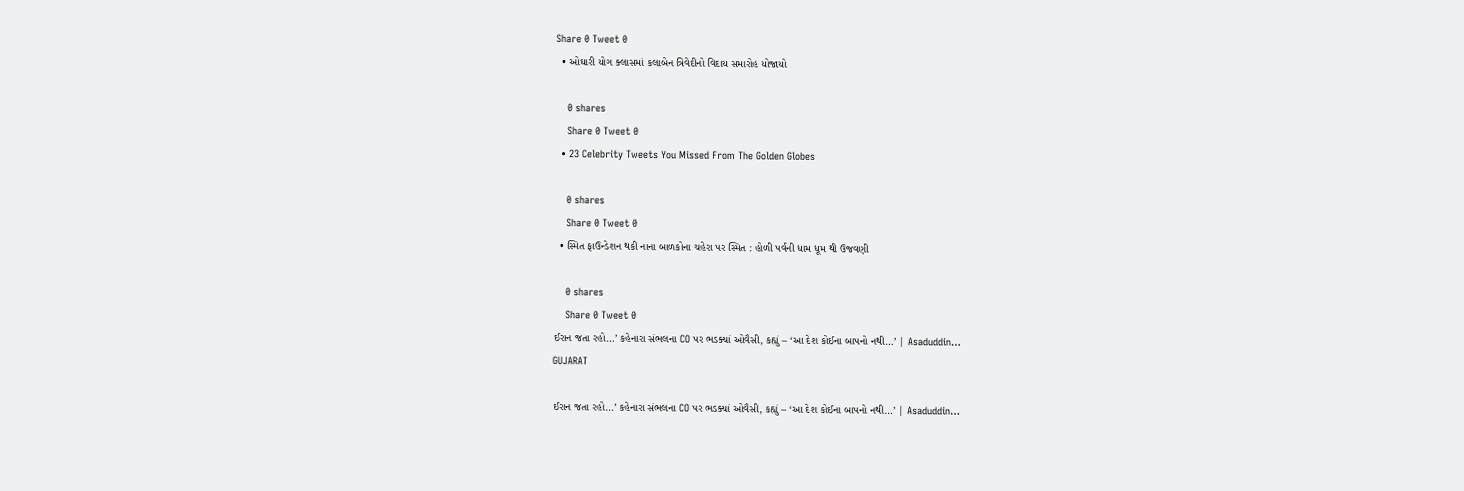Share 0 Tweet 0
  • ઓઘારી યોગ ક્લાસમાં કલાબેન ત્રિવેદીનો વિદાય સમારોહ યોજાયો

    0 shares
    Share 0 Tweet 0
  • 23 Celebrity Tweets You Missed From The Golden Globes

    0 shares
    Share 0 Tweet 0
  • સ્મિત ફાઉન્ડેશન થકી નાના બાળકોના ચહેરા પર સ્મિત : હોળી પર્વની ધામ ધૂમ થી ઉજવણી

    0 shares
    Share 0 Tweet 0
ઈરાન જતા રહો…’ કહેનારા સંભલના CO પર ભડક્યાં ઓવૈસી, કહ્યું – ‘આ દેશ કોઈના બાપનો નથી…’ | Asaduddin…
GUJARAT

ઈરાન જતા રહો…’ કહેનારા સંભલના CO પર ભડક્યાં ઓવૈસી, કહ્યું – ‘આ દેશ કોઈના બાપનો નથી…’ | Asaduddin…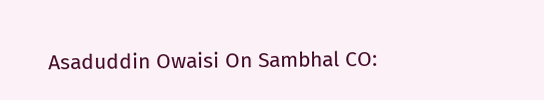Asaduddin Owaisi On Sambhal CO: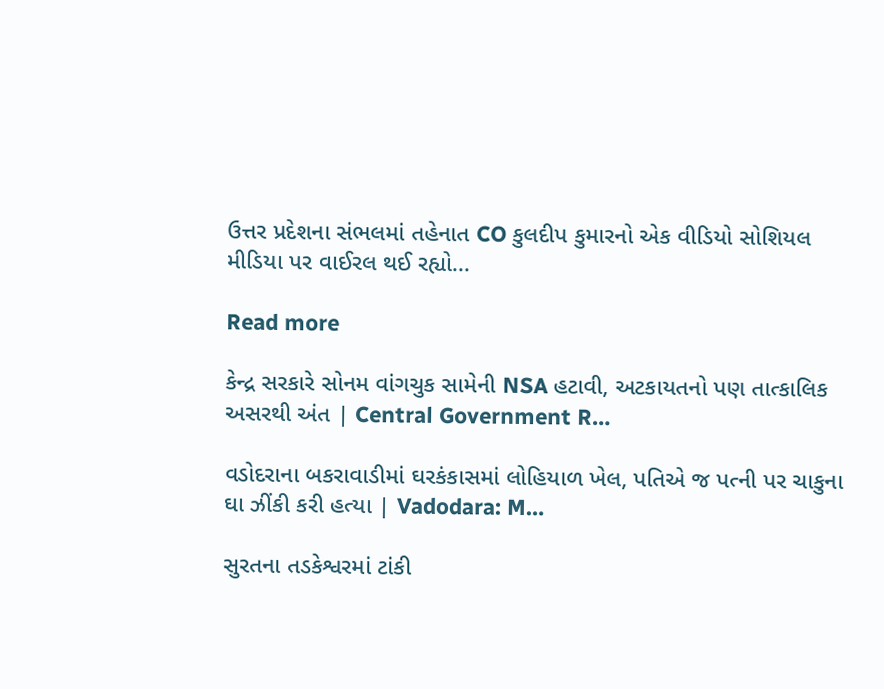ઉત્તર પ્રદેશના સંભલમાં તહેનાત CO કુલદીપ કુમારનો એક વીડિયો સોશિયલ મીડિયા પર વાઈરલ થઈ રહ્યો...

Read more

કેન્દ્ર સરકારે સોનમ વાંગચુક સામેની NSA હટાવી, અટકાયતનો પણ તાત્કાલિક અસરથી અંત | Central Government R…

વડોદરાના બકરાવાડીમાં ઘરકંકાસમાં લોહિયાળ ખેલ, પતિએ જ પત્ની પર ચાકુના ઘા ઝીંકી કરી હત્યા | Vadodara: M…

સુરતના તડકેશ્વરમાં ટાંકી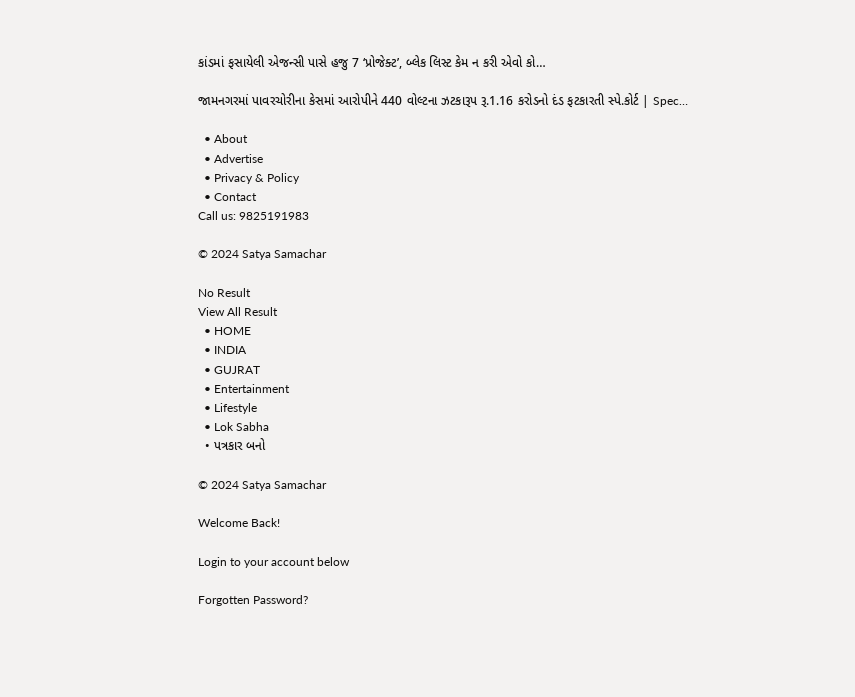કાંડમાં ફસાયેલી એજન્સી પાસે હજુ 7 ‘પ્રોજેક્ટ’, બ્લેક લિસ્ટ કેમ ન કરી એવો કો…

જામનગરમાં પાવરચોરીના કેસમાં આરોપીને 440 વોલ્ટના ઝટકારૂપ રૂ.1.16 કરોડનો દંડ ફટકારતી સ્પે.કોર્ટ | Spec…

  • About
  • Advertise
  • Privacy & Policy
  • Contact
Call us: 9825191983

© 2024 Satya Samachar

No Result
View All Result
  • HOME
  • INDIA
  • GUJRAT
  • Entertainment
  • Lifestyle
  • Lok Sabha
  • પત્રકાર બનો

© 2024 Satya Samachar

Welcome Back!

Login to your account below

Forgotten Password?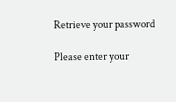Retrieve your password

Please enter your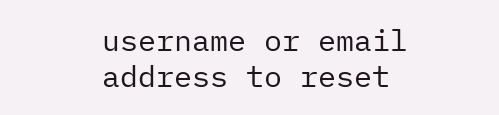username or email address to reset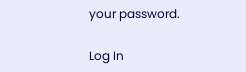your password.

Log In